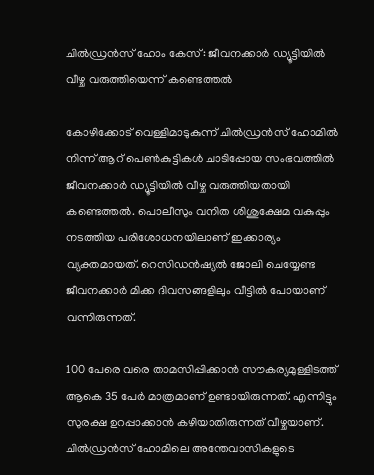ചില്‍ഡ്രന്‍സ് ഹോം കേസ്: ജീവനക്കാര്‍ ഡ്യൂട്ടിയില്‍ വീഴ്ച വരുത്തിയെന്ന് കണ്ടെത്തല്‍

കോഴിക്കോട് വെള്ളിമാടുകുന്ന് ചില്‍ഡ്രന്‍സ് ഹോമില്‍ നിന്ന് ആറ് പെണ്‍കുട്ടികള്‍ ചാടിപ്പോയ സംഭവത്തില്‍ ജീവനക്കാര്‍ ഡ്യൂട്ടിയില്‍ വീഴ്ച വരുത്തിയതായി കണ്ടെത്തല്‍. പൊലീസും വനിത ശിശുക്ഷേമ വകുപ്പും നടത്തിയ പരിശോധനയിലാണ് ഇക്കാര്യം വ്യക്തമായത്. റെസിഡന്‍ഷ്യല്‍ ജോലി ചെയ്യേണ്ട ജീവനക്കാര്‍ മിക്ക ദിവസങ്ങളിലും വീട്ടില്‍ പോയാണ് വന്നിരുന്നത്.

100 പേരെ വരെ താമസിപ്പിക്കാന്‍ സൗകര്യമുള്ളിടത്ത് ആകെ 35 പേര്‍ മാത്രമാണ് ഉണ്ടായിരുന്നത്. എന്നിട്ടും സുരക്ഷ ഉറപ്പാക്കാന്‍ കഴിയാതിരുന്നത് വീഴ്ചയാണ്. ചില്‍ഡ്രന്‍സ് ഹോമിലെ അന്തേവാസികളുടെ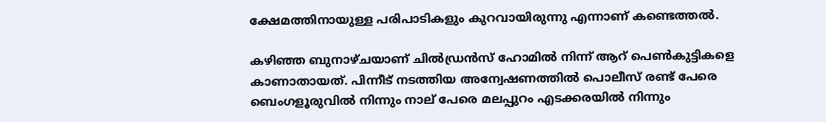ക്ഷേമത്തിനായുള്ള പരിപാടികളും കുറവായിരുന്നു എന്നാണ് കണ്ടെത്തല്‍.

കഴിഞ്ഞ ബുനാഴ്ചയാണ് ചില്‍ഡ്രന്‍സ് ഹോമില്‍ നിന്ന് ആറ് പെണ്‍കുട്ടികളെ കാണാതായത്. പിന്നീട് നടത്തിയ അന്വേഷണത്തില്‍ പൊലീസ് രണ്ട് പേരെ ബെംഗളൂരുവില്‍ നിന്നും നാല് പേരെ മലപ്പുറം എടക്കരയില്‍ നിന്നും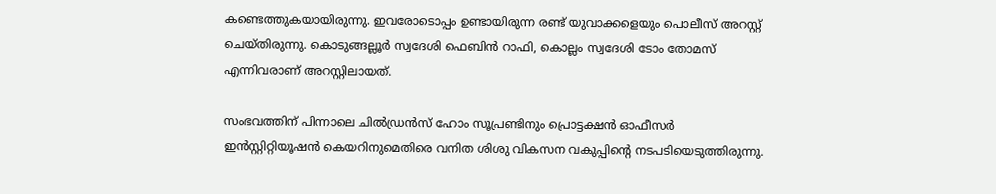കണ്ടെത്തുകയായിരുന്നു. ഇവരോടൊപ്പം ഉണ്ടായിരുന്ന രണ്ട് യുവാക്കളെയും പൊലീസ് അറസ്റ്റ് ചെയ്തിരുന്നു. കൊടുങ്ങല്ലൂര്‍ സ്വദേശി ഫെബിന്‍ റാഫി, കൊല്ലം സ്വദേശി ടോം തോമസ് എന്നിവരാണ് അറസ്റ്റിലായത്.

സംഭവത്തിന് പിന്നാലെ ചില്‍ഡ്രന്‍സ് ഹോം സൂപ്രണ്ടിനും പ്രൊട്ടക്ഷന്‍ ഓഫീസര്‍ ഇന്‍സ്റ്റിറ്റിയൂഷന്‍ കെയറിനുമെതിരെ വനിത ശിശു വികസന വകുപ്പിന്റെ നടപടിയെടുത്തിരുന്നു.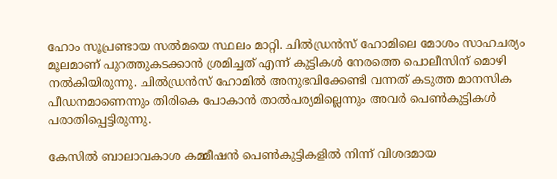ഹോം സൂപ്രണ്ടായ സല്‍മയെ സ്ഥലം മാറ്റി. ചില്‍ഡ്രന്‍സ് ഹോമിലെ മോശം സാഹചര്യം മൂലമാണ് പുറത്തുകടക്കാന്‍ ശ്രമിച്ചത് എന്ന് കുട്ടികള്‍ നേരത്തെ പൊലീസിന് മൊഴി നല്‍കിയിരുന്നു. ചില്‍ഡ്രന്‍സ് ഹോമില്‍ അനുഭവിക്കേണ്ടി വന്നത് കടുത്ത മാനസിക പീഡനമാണെന്നും തിരികെ പോകാന്‍ താല്‍പര്യമില്ലെന്നും അവര്‍ പെണ്‍കുട്ടികള്‍ പരാതിപ്പെട്ടിരുന്നു.

കേസില്‍ ബാലാവകാശ കമ്മീഷന്‍ പെണ്‍കുട്ടികളില്‍ നിന്ന് വിശദമായ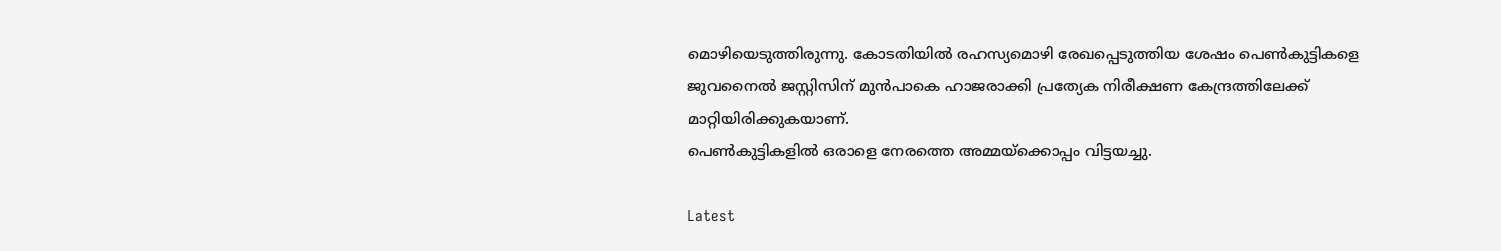മൊഴിയെടുത്തിരുന്നു. കോടതിയില്‍ രഹസ്യമൊഴി രേഖപ്പെടുത്തിയ ശേഷം പെണ്‍കുട്ടികളെ ജുവനൈല്‍ ജസ്റ്റിസിന് മുന്‍പാകെ ഹാജരാക്കി പ്രത്യേക നിരീക്ഷണ കേന്ദ്രത്തിലേക്ക് മാറ്റിയിരിക്കുകയാണ്.
പെണ്‍കുട്ടികളില്‍ ഒരാളെ നേരത്തെ അമ്മയ്‌ക്കൊപ്പം വിട്ടയച്ചു.

Latest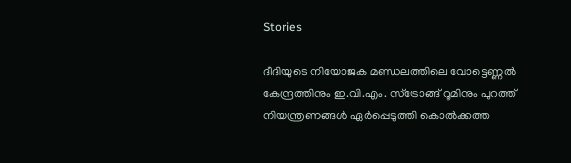Stories

ദീദിയുടെ നിയോജക മണ്ഡലത്തിലെ വോട്ടെണ്ണല്‍ കേന്ദ്രത്തിനും ഇ.വി.എം. സ്ട്രോങ്ങ് റൂമിനും പുറത്ത് നിയന്ത്രണങ്ങള്‍ ഏര്‍പ്പെടുത്തി കൊല്‍ക്കത്ത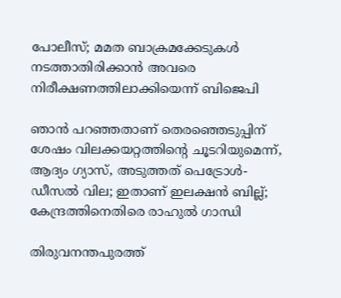പോലീസ്; മമത ബാക്രമക്കേടുകള്‍ നടത്താതിരിക്കാന്‍ അവരെ നിരീക്ഷണത്തിലാക്കിയെന്ന് ബിജെപി

ഞാൻ പറഞ്ഞതാണ് തെരഞ്ഞെടുപ്പിന് ശേഷം വിലക്കയറ്റത്തിന്റെ ചൂടറിയുമെന്ന്, ആദ്യം ഗ്യാസ്, അടുത്തത് പെട്രോൾ-ഡീസൽ വില; ഇതാണ് ഇലക്ഷൻ ബില്ല്; കേന്ദ്രത്തിനെതിരെ രാഹുൽ ഗാന്ധി

തിരുവനന്തപുരത്ത്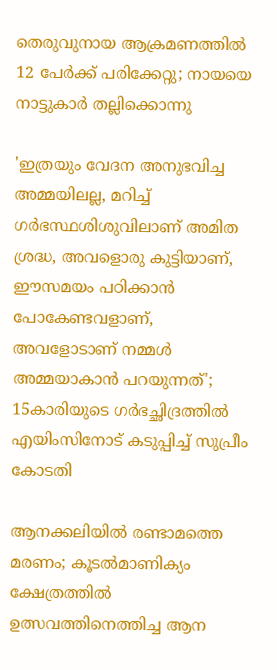തെരുവുനായ ആക്രമണത്തില്‍ 12 പേര്‍ക്ക് പരിക്കേറ്റു; നായയെ നാട്ടുകാര്‍ തല്ലിക്കൊന്നു

'ഇത്രയും വേദന അനുഭവിച്ച അമ്മയിലല്ല, മറിച്ച് ഗര്‍ഭസ്ഥശിശുവിലാണ് അമിത ശ്രദ്ധ, അവളൊരു കുട്ടിയാണ്, ഈസമയം പഠിക്കാന്‍ പോകേണ്ടവളാണ്, അവളോടാണ് നമ്മള്‍ അമ്മയാകാന്‍ പറയുന്നത്'; 15കാരിയുടെ ഗര്‍ഭച്ഛിദ്രത്തില്‍ എയിംസിനോട് കടുപ്പിച്ച് സുപ്രീം കോടതി

ആനക്കലിയിൽ രണ്ടാമത്തെ മരണം; കൂടല്‍മാണിക്യം ക്ഷേത്രത്തില്‍ ഉത്സവത്തിനെത്തിച്ച ആന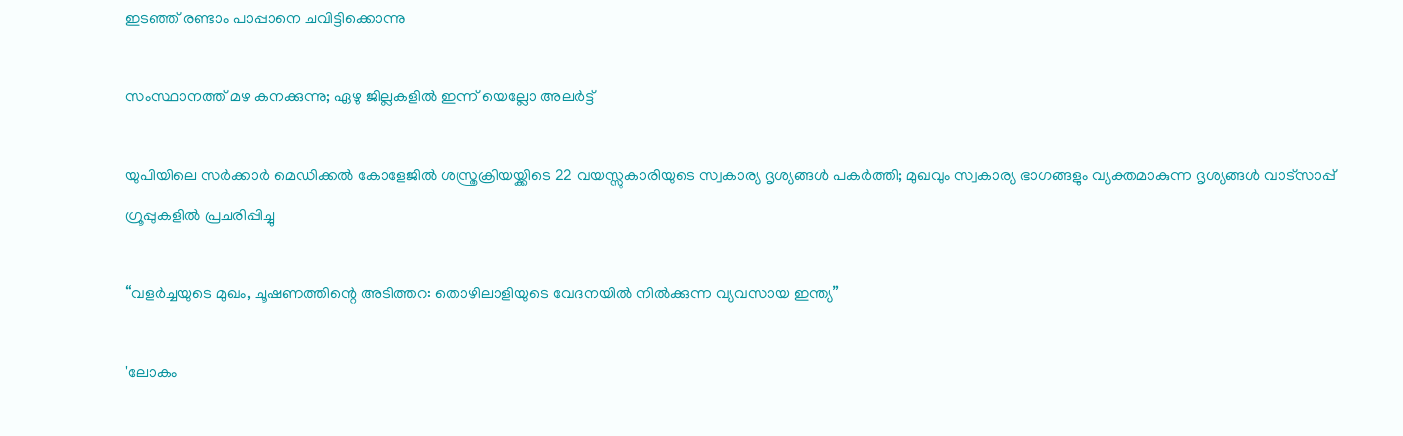ഇടഞ്ഞ് രണ്ടാം പാപ്പാനെ ചവിട്ടിക്കൊന്നു

സംസ്ഥാനത്ത് മഴ കനക്കുന്നു; ഏഴു ജില്ലകളിൽ ഇന്ന് യെല്ലോ അലര്‍ട്ട്

യുപിയിലെ സര്‍ക്കാര്‍ മെഡിക്കല്‍ കോളേജില്‍ ശസ്ത്രക്രിയയ്ക്കിടെ 22 വയസ്സുകാരിയുടെ സ്വകാര്യ ദൃശ്യങ്ങള്‍ പകര്‍ത്തി; മുഖവും സ്വകാര്യ ഭാഗങ്ങളും വ്യക്തമാകുന്ന ദൃശ്യങ്ങള്‍ വാട്‌സാപ്പ് ഗ്രൂപ്പുകളില്‍ പ്രചരിപ്പിച്ചു

“വളർച്ചയുടെ മുഖം, ചൂഷണത്തിന്റെ അടിത്തറ: തൊഴിലാളിയുടെ വേദനയിൽ നിൽക്കുന്ന വ്യവസായ ഇന്ത്യ”

'ലോകം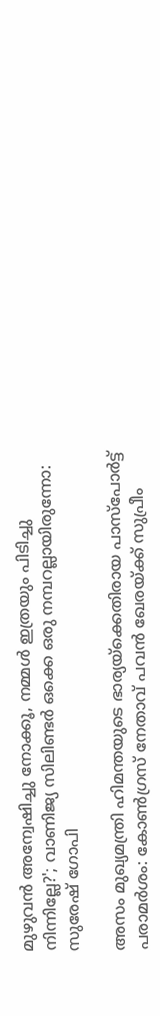മുഴുവന്‍ അന്വേഷിച്ചു നോക്കൂ, നമ്മള്‍ ഇത്രയും പിടിച്ചു നിന്നില്ലേ?'; വാണിജ്യ സിലിണ്ടര്‍ ഒക്കെ ഒരു നമ്പറല്ലായിരുന്നോ: സുരേഷ് ഗോപി

അസം മുഖ്യമന്ത്രി ഹിമന്തയുടെ ഭാര്യയ്‌ക്കെതിരായ പാസ്‌പോര്‍ട്ട് പരാമര്‍ശം: കോണ്‍ഗ്രസ് നേതാവ് പവന്‍ ഖേരയ്ക്ക് സുപ്രീം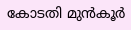കോടതി മുന്‍കൂര്‍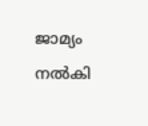ജാമ്യം നല്‍കി